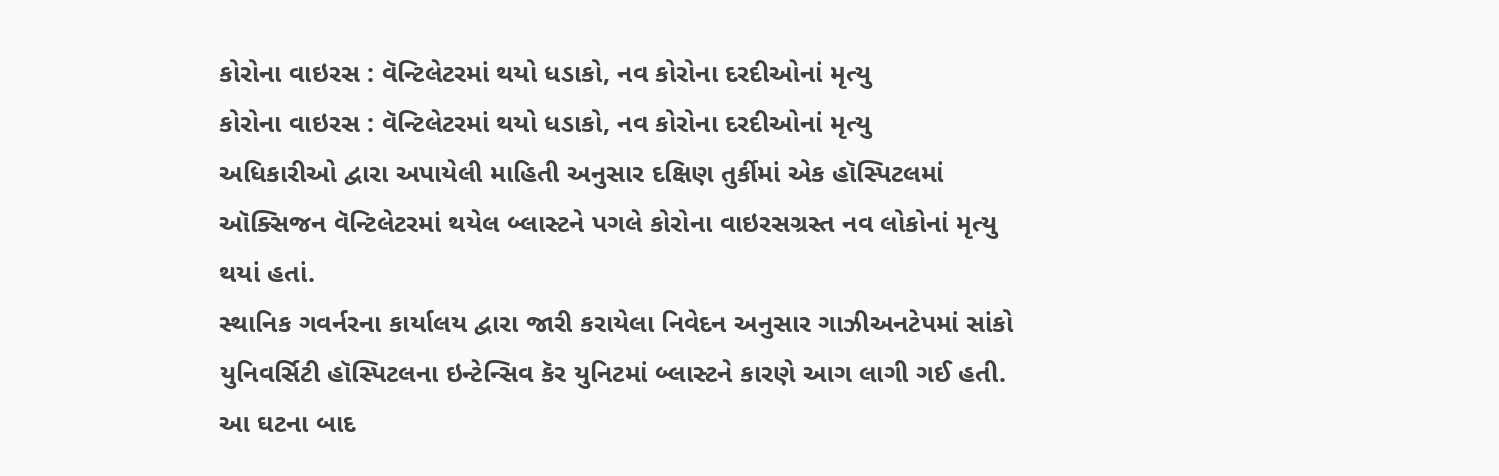કોરોના વાઇરસ : વૅન્ટિલેટરમાં થયો ધડાકો, નવ કોરોના દરદીઓનાં મૃત્યુ
કોરોના વાઇરસ : વૅન્ટિલેટરમાં થયો ધડાકો, નવ કોરોના દરદીઓનાં મૃત્યુ
અધિકારીઓ દ્વારા અપાયેલી માહિતી અનુસાર દક્ષિણ તુર્કીમાં એક હૉસ્પિટલમાં ઑક્સિજન વૅન્ટિલેટરમાં થયેલ બ્લાસ્ટને પગલે કોરોના વાઇરસગ્રસ્ત નવ લોકોનાં મૃત્યુ થયાં હતાં.
સ્થાનિક ગવર્નરના કાર્યાલય દ્વારા જારી કરાયેલા નિવેદન અનુસાર ગાઝીઅનટેપમાં સાંકો યુનિવર્સિટી હૉસ્પિટલના ઇન્ટેન્સિવ કૅર યુનિટમાં બ્લાસ્ટને કારણે આગ લાગી ગઈ હતી.
આ ઘટના બાદ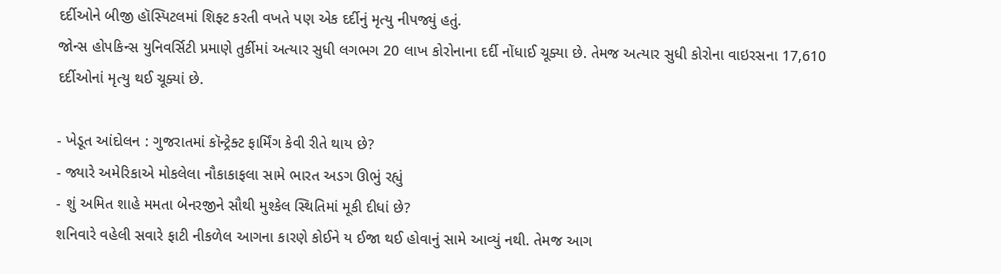દર્દીઓને બીજી હૉસ્પિટલમાં શિફ્ટ કરતી વખતે પણ એક દર્દીનું મૃત્યુ નીપજ્યું હતું.
જોન્સ હોપકિન્સ યુનિવર્સિટી પ્રમાણે તુર્કીમાં અત્યાર સુધી લગભગ 20 લાખ કોરોનાના દર્દી નોંધાઈ ચૂક્યા છે. તેમજ અત્યાર સુધી કોરોના વાઇરસના 17,610 દર્દીઓનાં મૃત્યુ થઈ ચૂક્યાં છે.

- ખેડૂત આંદોલન : ગુજરાતમાં કૉન્ટ્રેક્ટ ફાર્મિંગ કેવી રીતે થાય છે?
- જ્યારે અમેરિકાએ મોકલેલા નૌકાકાફલા સામે ભારત અડગ ઊભું રહ્યું
- શું અમિત શાહે મમતા બેનરજીને સૌથી મુશ્કેલ સ્થિતિમાં મૂકી દીધાં છે?
શનિવારે વહેલી સવારે ફાટી નીકળેલ આગના કારણે કોઈને ય ઈજા થઈ હોવાનું સામે આવ્યું નથી. તેમજ આગ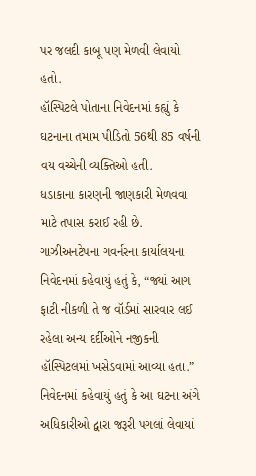પર જલદી કાબૂ પણ મેળવી લેવાયો હતો.
હૉસ્પિટલે પોતાના નિવેદનમાં કહ્યું કે ઘટનાના તમામ પીડિતો 56થી 85 વર્ષની વય વચ્ચેની વ્યક્તિઓ હતી.
ધડાકાના કારણની જાણકારી મેળવવા માટે તપાસ કરાઈ રહી છે.
ગાઝીઅનટેપના ગવર્નરના કાર્યાલયના નિવેદનમાં કહેવાયું હતું કે, “જ્યાં આગ ફાટી નીકળી તે જ વૉર્ડમાં સારવાર લઈ રહેલા અન્ય દર્દીઓને નજીકની હૉસ્પિટલમાં ખસેડવામાં આવ્યા હતા.”
નિવેદનમાં કહેવાયું હતું કે આ ઘટના અંગે અધિકારીઓ દ્વારા જરૂરી પગલાં લેવાયાં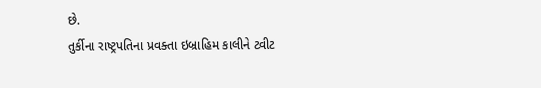છે.
તુર્કીના રાષ્ટ્રપતિના પ્રવક્તા ઇબ્રાહિમ કાલીને ટ્વીટ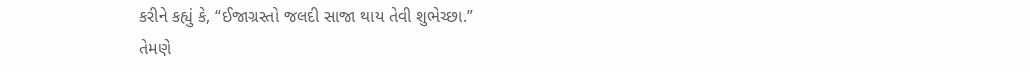કરીને કહ્યું કે, “ઈજાગ્રસ્તો જલદી સાજા થાય તેવી શુભેચ્છા.”
તેમણે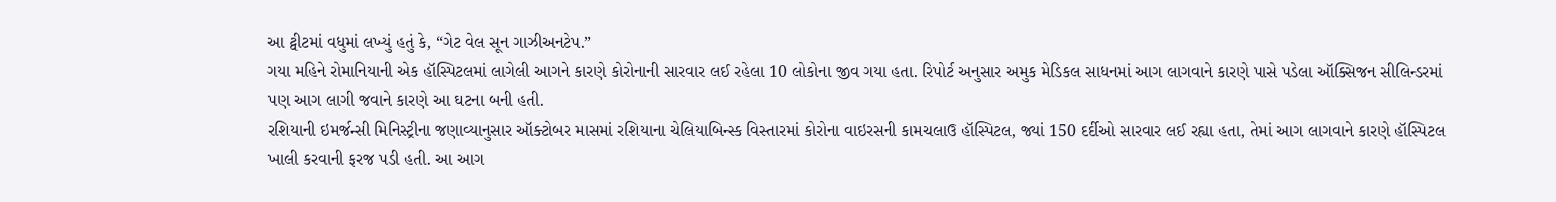આ ટ્વીટમાં વધુમાં લખ્યું હતું કે, “ગેટ વેલ સૂન ગાઝીઅનટેપ.”
ગયા મહિને રોમાનિયાની એક હૉસ્પિટલમાં લાગેલી આગને કારણે કોરોનાની સારવાર લઈ રહેલા 10 લોકોના જીવ ગયા હતા. રિપોર્ટ અનુસાર અમુક મેડિકલ સાધનમાં આગ લાગવાને કારણે પાસે પડેલા ઑક્સિજન સીલિન્ડરમાં પણ આગ લાગી જવાને કારણે આ ઘટના બની હતી.
રશિયાની ઇમર્જન્સી મિનિસ્ટ્રીના જણાવ્યાનુસાર ઑક્ટોબર માસમાં રશિયાના ચેલિયાબિન્સ્ક વિસ્તારમાં કોરોના વાઇરસની કામચલાઉ હૉસ્પિટલ, જ્યાં 150 દર્દીઓ સારવાર લઈ રહ્યા હતા, તેમાં આગ લાગવાને કારણે હૉસ્પિટલ ખાલી કરવાની ફરજ પડી હતી. આ આગ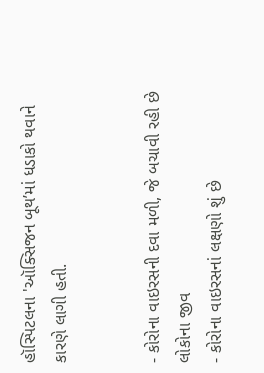હૉસ્પિટલના 'ઑક્સિજન બૂથ’માં ધડાકો થવાને કારણે લાગી હતી.


- કોરોના વાઇરસની દવા મળી, જે બચાવી રહી છે લોકોના જીવ
- કોરોના વાઇરસનાં લક્ષણો શું છે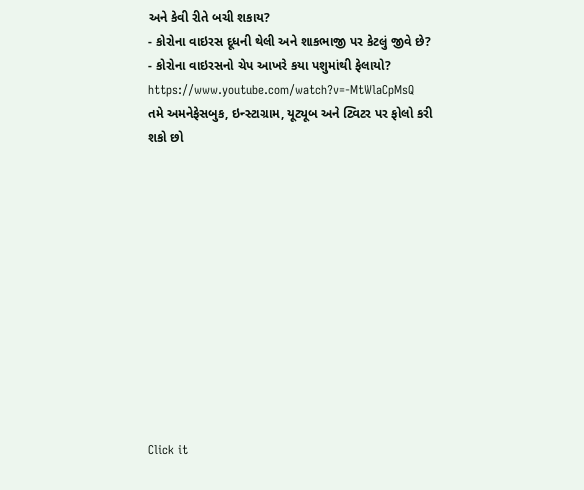અને કેવી રીતે બચી શકાય?
- કોરોના વાઇરસ દૂધની થેલી અને શાકભાજી પર કેટલું જીવે છે?
- કોરોના વાઇરસનો ચેપ આખરે કયા પશુમાંથી ફેલાયો?
https://www.youtube.com/watch?v=-MtWlaCpMsQ
તમે અમનેફેસબુક, ઇન્સ્ટાગ્રામ, યૂટ્યૂબ અને ટ્વિટર પર ફોલો કરી શકો છો












Click it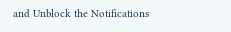and Unblock the Notifications